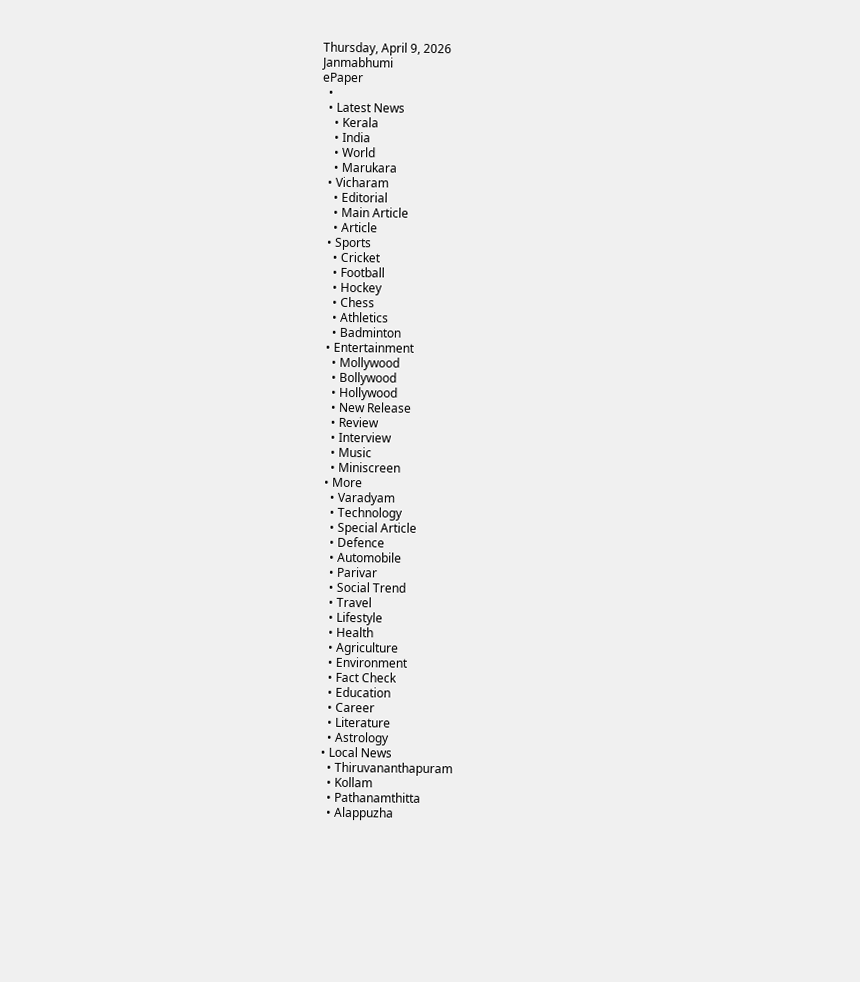Thursday, April 9, 2026
Janmabhumi
ePaper
  •
  • Latest News
    • Kerala
    • India
    • World
    • Marukara
  • Vicharam
    • Editorial
    • Main Article
    • Article
  • Sports
    • Cricket
    • Football
    • Hockey
    • Chess
    • Athletics
    • Badminton
  • Entertainment
    • Mollywood
    • Bollywood
    • Hollywood
    • New Release
    • Review
    • Interview
    • Music
    • Miniscreen
  • More
    • Varadyam
    • Technology
    • Special Article
    • Defence
    • Automobile
    • Parivar
    • Social Trend
    • Travel
    • Lifestyle
    • Health
    • Agriculture
    • Environment
    • Fact Check
    • Education
    • Career
    • Literature
    • Astrology
  • Local News
    • Thiruvananthapuram
    • Kollam
    • Pathanamthitta
    • Alappuzha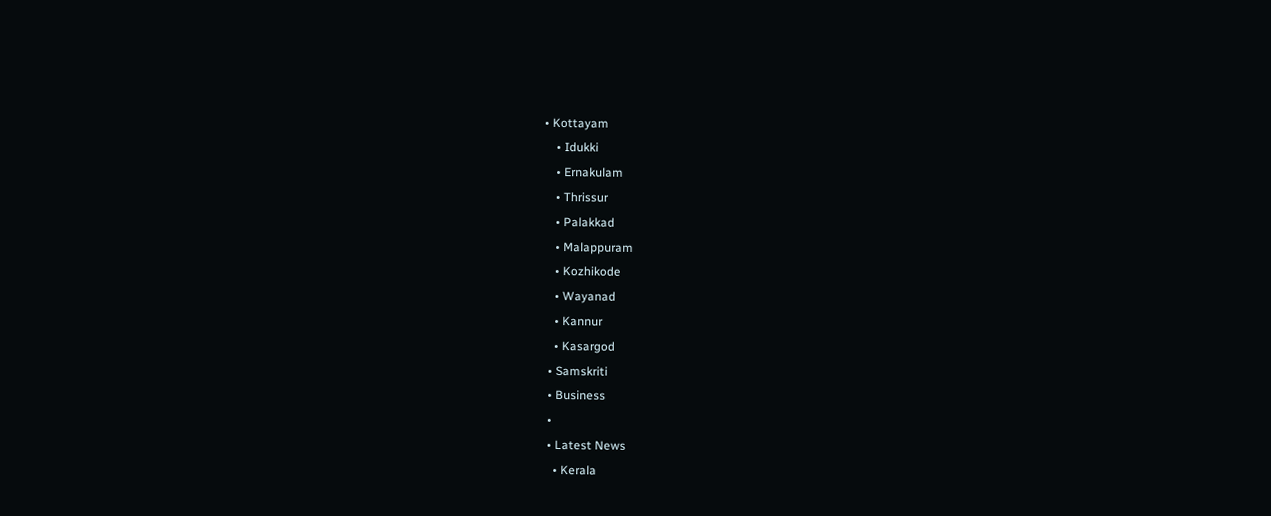• Kottayam
    • Idukki
    • Ernakulam
    • Thrissur
    • Palakkad
    • Malappuram
    • Kozhikode
    • Wayanad
    • Kannur
    • Kasargod
  • Samskriti
  • Business
  •
  • Latest News
    • Kerala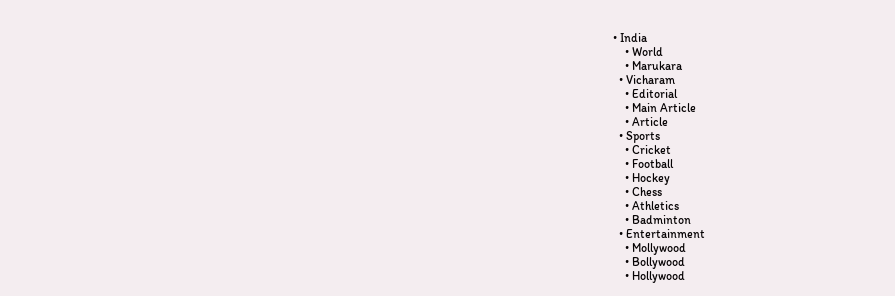• India
    • World
    • Marukara
  • Vicharam
    • Editorial
    • Main Article
    • Article
  • Sports
    • Cricket
    • Football
    • Hockey
    • Chess
    • Athletics
    • Badminton
  • Entertainment
    • Mollywood
    • Bollywood
    • Hollywood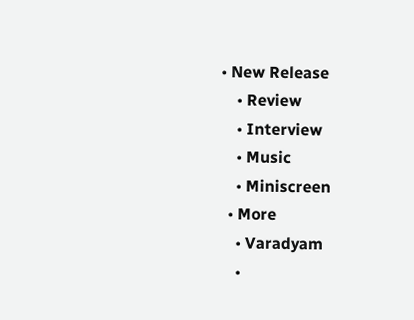• New Release
    • Review
    • Interview
    • Music
    • Miniscreen
  • More
    • Varadyam
    •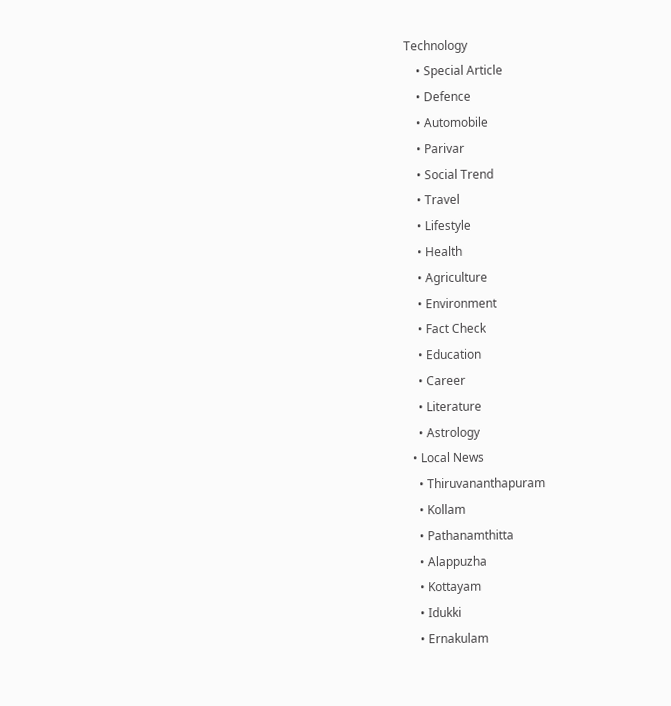Technology
    • Special Article
    • Defence
    • Automobile
    • Parivar
    • Social Trend
    • Travel
    • Lifestyle
    • Health
    • Agriculture
    • Environment
    • Fact Check
    • Education
    • Career
    • Literature
    • Astrology
  • Local News
    • Thiruvananthapuram
    • Kollam
    • Pathanamthitta
    • Alappuzha
    • Kottayam
    • Idukki
    • Ernakulam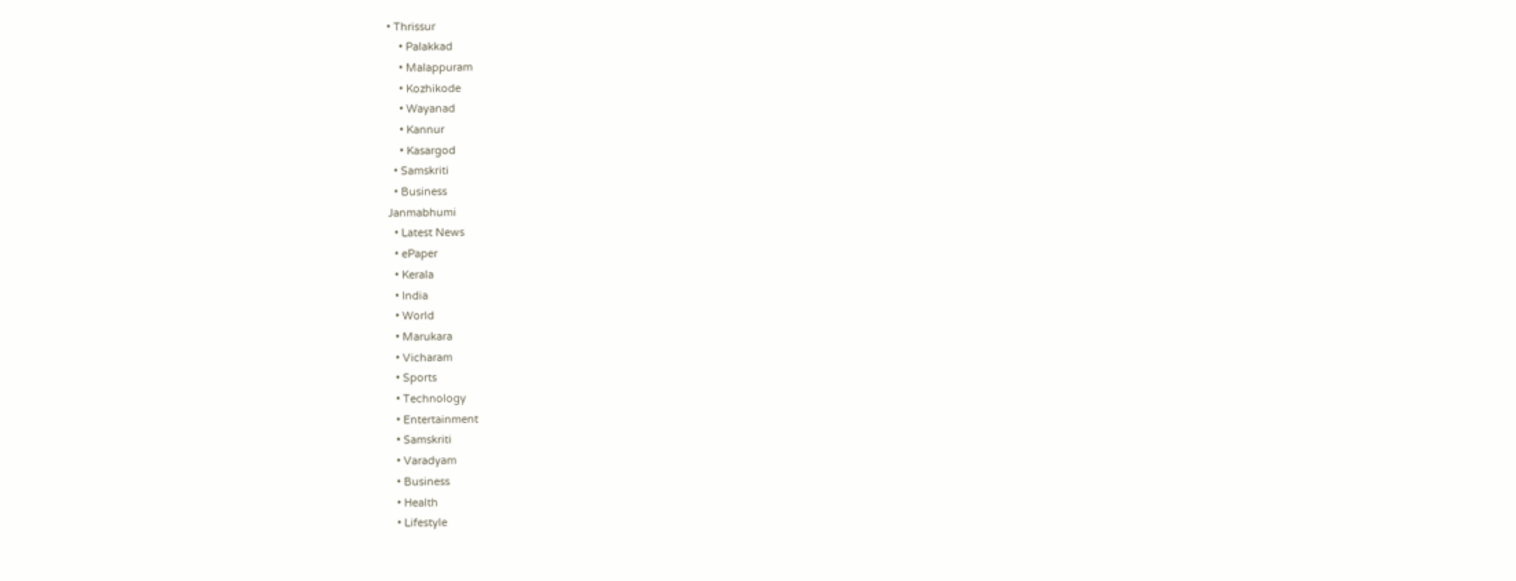• Thrissur
    • Palakkad
    • Malappuram
    • Kozhikode
    • Wayanad
    • Kannur
    • Kasargod
  • Samskriti
  • Business
Janmabhumi
  • Latest News
  • ePaper
  • Kerala
  • India
  • World
  • Marukara
  • Vicharam
  • Sports
  • Technology
  • Entertainment
  • Samskriti
  • Varadyam
  • Business
  • Health
  • Lifestyle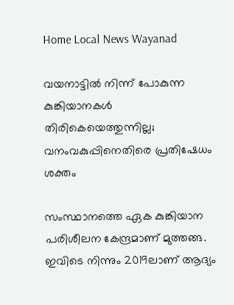Home Local News Wayanad

വയനാട്ടില്‍ നിന്ന് പോകുന്ന കുങ്കിയാനകള്‍ തിരികെയെത്തുന്നില്ല; വനംവകുപ്പിനെതിരെ പ്രതിഷേധം ശക്തം

സംസ്ഥാനത്തെ ഏക കുങ്കിയാന പരിശീലന കേന്ദ്രമാണ് മുത്തങ്ങ. ഇവിടെ നിന്നും 2019ലാണ് ആദ്യം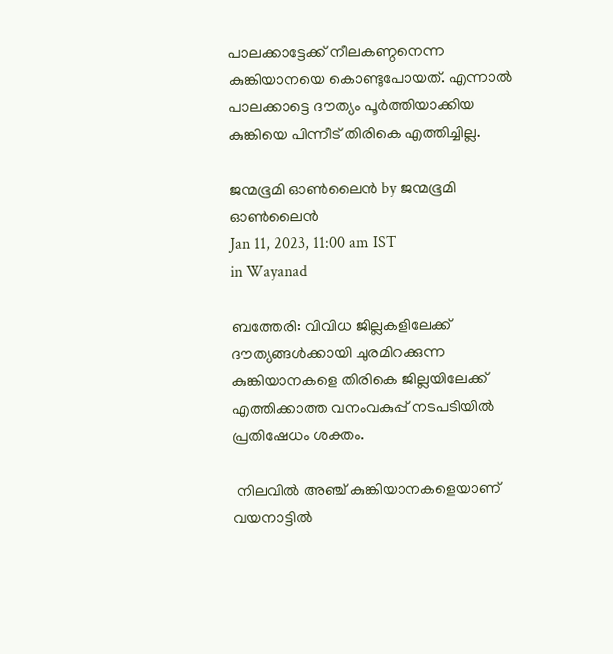പാലക്കാട്ടേക്ക് നീലകണ്ഠനെന്ന കുങ്കിയാനയെ കൊണ്ടുപോയത്. എന്നാല്‍ പാലക്കാട്ടെ ദൗത്യം പൂര്‍ത്തിയാക്കിയ കുങ്കിയെ പിന്നീട് തിരികെ എത്തിച്ചില്ല.

ജന്മഭൂമി ഓണ്‍ലൈന്‍ by ജന്മഭൂമി ഓണ്‍ലൈന്‍
Jan 11, 2023, 11:00 am IST
in Wayanad

ബത്തേരി: വിവിധ ജില്ലകളിലേക്ക് ദൗത്യങ്ങള്‍ക്കായി ചുരമിറക്കുന്ന കുങ്കിയാനകളെ തിരികെ ജില്ലയിലേക്ക് എത്തിക്കാത്ത വനംവകുപ്പ് നടപടിയില്‍ പ്രതിഷേധം ശക്തം.

 നിലവില്‍ അഞ്ച് കുങ്കിയാനകളെയാണ് വയനാട്ടില്‍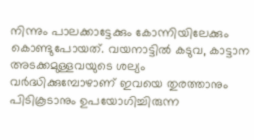നിന്നും പാലക്കാട്ടേക്കും കോന്നിയിലേക്കും കൊണ്ടുപോയത്. വയനാട്ടില്‍ കടുവ, കാട്ടാന അടക്കമുള്ളവയുടെ ശല്യം വര്‍ദ്ധിക്കുമ്പോഴാണ് ഇവയെ തുരത്താനും പിടികൂടാനും ഉപയോഗിച്ചിരുന്ന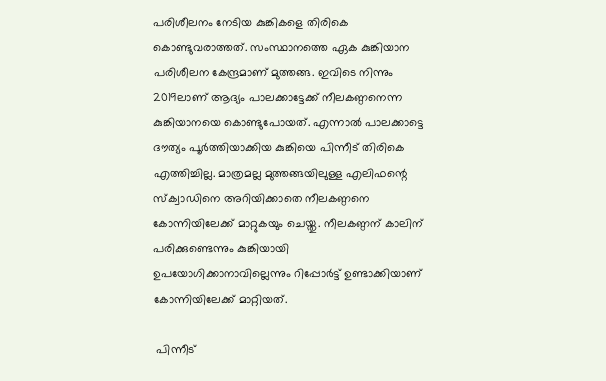പരിശീലനം നേടിയ കുങ്കികളെ തിരികെ കൊണ്ടുവരാത്തത്. സംസ്ഥാനത്തെ ഏക കുങ്കിയാന പരിശീലന കേന്ദ്രമാണ് മുത്തങ്ങ. ഇവിടെ നിന്നും 2019ലാണ് ആദ്യം പാലക്കാട്ടേക്ക് നീലകണ്ഠനെന്ന കുങ്കിയാനയെ കൊണ്ടുപോയത്. എന്നാല്‍ പാലക്കാട്ടെ ദൗത്യം പൂര്‍ത്തിയാക്കിയ കുങ്കിയെ പിന്നീട് തിരികെ എത്തിച്ചില്ല. മാത്രമല്ല മുത്തങ്ങയിലുള്ള എലിഫന്റെ സ്‌ക്വാഡിനെ അറിയിക്കാതെ നീലകണ്ഠനെ കോന്നിയിലേക്ക് മാറ്റുകയും ചെയ്തു. നീലകണ്ഠന് കാലിന് പരിക്കുണ്ടെന്നും കുങ്കിയായി ഉപയോഗിക്കാനാവില്ലെന്നും റിപ്പോര്‍ട്ട് ഉണ്ടാക്കിയാണ് കോന്നിയിലേക്ക് മാറ്റിയത്.

 പിന്നീട്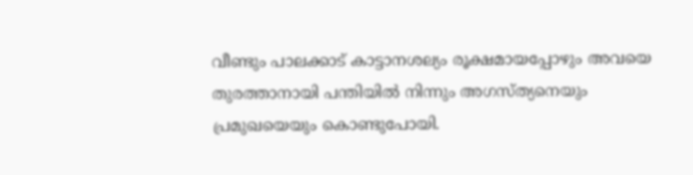വീണ്ടും പാലക്കാട് കാട്ടാനശല്യം രൂക്ഷമായപ്പോഴും അവയെ തുരത്താനായി പന്തിയില്‍ നിന്നും അഗസ്ത്യനെയും പ്രമുഖയെയും കൊണ്ടുപോയി.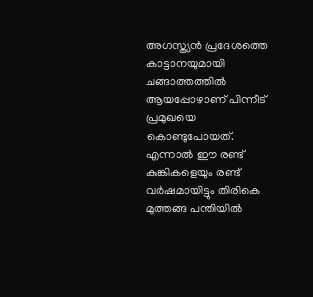അഗസ്ത്യന്‍ പ്രദേശത്തെ കാട്ടാനയുമായി ചങ്ങാത്തത്തില്‍ ആയപ്പോഴാണ് പിന്നീട് പ്രമുഖയെ കൊണ്ടുപോയത്. എന്നാല്‍ ഈ രണ്ട് കുങ്കികളെയും രണ്ട് വര്‍ഷമായിട്ടും തിരികെ മുത്തങ്ങ പന്തിയില്‍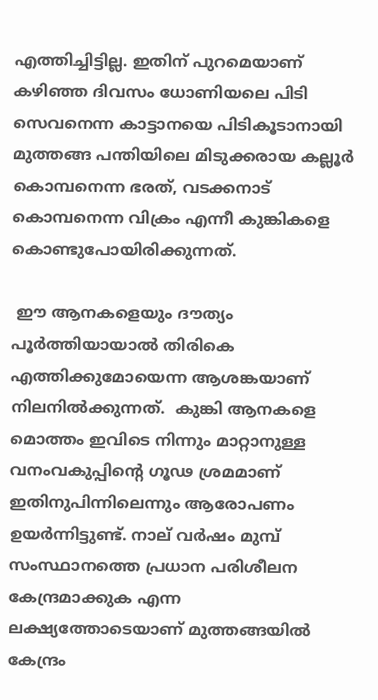എത്തിച്ചിട്ടില്ല. ഇതിന് പുറമെയാണ് കഴിഞ്ഞ ദിവസം ധോണിയലെ പിടി സെവനെന്ന കാട്ടാനയെ പിടികൂടാനായി മുത്തങ്ങ പന്തിയിലെ മിടുക്കരായ കല്ലൂര്‍ കൊമ്പനെന്ന ഭരത്, വടക്കനാട് കൊമ്പനെന്ന വിക്രം എന്നീ കുങ്കികളെ കൊണ്ടുപോയിരിക്കുന്നത്.

 ഈ ആനകളെയും ദൗത്യം പൂര്‍ത്തിയായാല്‍ തിരികെ എത്തിക്കുമോയെന്ന ആശങ്കയാണ് നിലനില്‍ക്കുന്നത്.  കുങ്കി ആനകളെ മൊത്തം ഇവിടെ നിന്നും മാറ്റാനുള്ള വനംവകുപ്പിന്റെ ഗൂഢ ശ്രമമാണ് ഇതിനുപിന്നിലെന്നും ആരോപണം ഉയര്‍ന്നിട്ടുണ്ട്. നാല് വര്‍ഷം മുമ്പ് സംസ്ഥാനത്തെ പ്രധാന പരിശീലന കേന്ദ്രമാക്കുക എന്ന ലക്ഷ്യത്തോടെയാണ് മുത്തങ്ങയില്‍ കേന്ദ്രം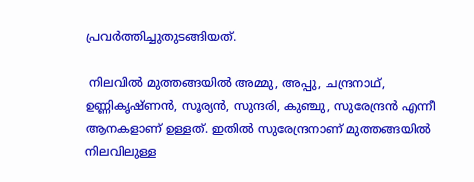പ്രവര്‍ത്തിച്ചുതുടങ്ങിയത്.

 നിലവില്‍ മുത്തങ്ങയില്‍ അമ്മു, അപ്പു, ചന്ദ്രനാഥ്, ഉണ്ണികൃഷ്ണന്‍, സൂര്യന്‍, സുന്ദരി, കുഞ്ചു, സുരേന്ദ്രന്‍ എന്നീ ആനകളാണ് ഉള്ളത്. ഇതില്‍ സുരേന്ദ്രനാണ് മുത്തങ്ങയില്‍ നിലവിലുള്ള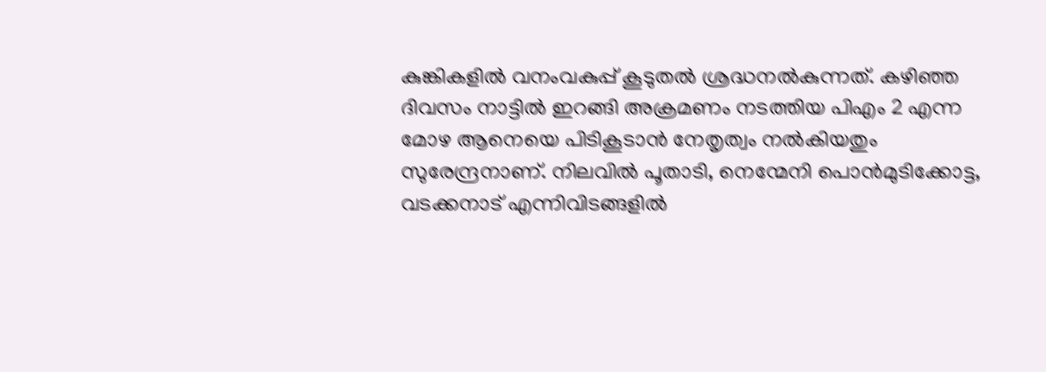കുങ്കികളില്‍ വനംവകുപ്പ് കൂടുതല്‍ ശ്രദ്ധനല്‍കുന്നത്. കഴിഞ്ഞ ദിവസം നാട്ടില്‍ ഇറങ്ങി അക്രമണം നടത്തിയ പിഎം 2 എന്ന മോഴ ആനെയെ പിടികൂടാന്‍ നേതൃത്വം നല്‍കിയതും സുരേന്ദ്രനാണ്. നിലവില്‍ പൂതാടി, നെന്മേനി പൊന്‍മുടിക്കോട്ട, വടക്കനാട് എന്നിവിടങ്ങളില്‍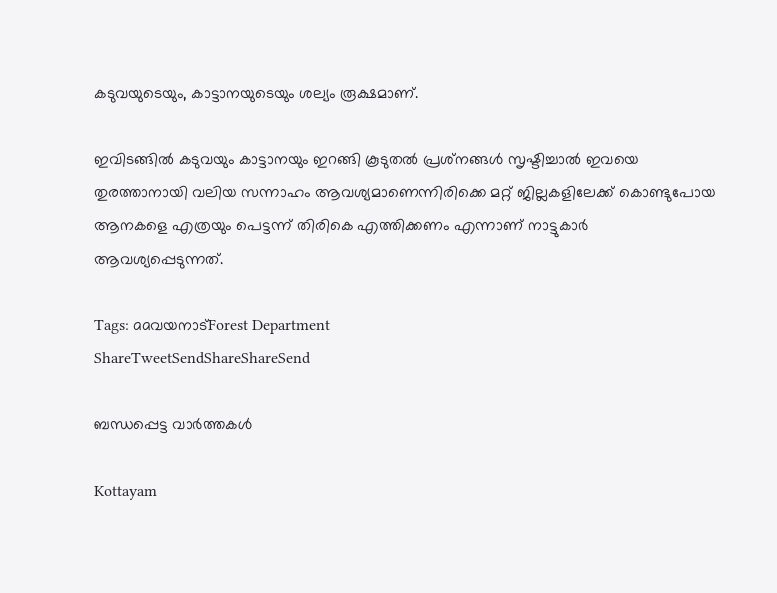കടുവയുടെയും, കാട്ടാനയുടെയും ശല്യം രൂക്ഷമാണ്.

ഇവിടങ്ങില്‍ കടുവയും കാട്ടാനയും ഇറങ്ങി കൂടുതല്‍ പ്രശ്‌നങ്ങള്‍ സൃഷ്ടിച്ചാല്‍ ഇവയെ തുരത്താനായി വലിയ സന്നാഹം ആവശ്യമാണെന്നിരിക്കെ മറ്റ് ജില്ലകളിലേക്ക് കൊണ്ടുപോയ ആനകളെ എത്രയും പെട്ടന്ന് തിരികെ എത്തിക്കണം എന്നാണ് നാട്ടുകാര്‍ ആവശ്യപ്പെടുന്നത്.

Tags: aaവയനാട്‌Forest Department
ShareTweetSendShareShareSend

ബന്ധപ്പെട്ട വാര്‍ത്തകള്‍

Kottayam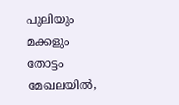പുലിയും മക്കളും തോട്ടം മേഖലയില്‍,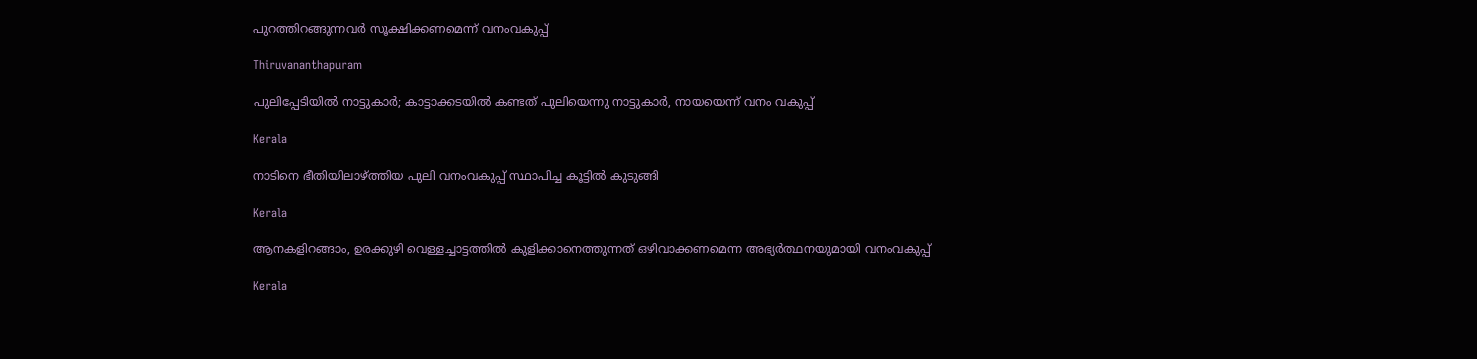പുറത്തിറങ്ങുന്നവര്‍ സൂക്ഷിക്കണമെന്ന് വനംവകുപ്പ്

Thiruvananthapuram

പുലിപ്പേടിയില്‍ നാട്ടുകാര്‍; കാട്ടാക്കടയില്‍ കണ്ടത് പുലിയെന്നു നാട്ടുകാര്‍, നായയെന്ന് വനം വകുപ്പ്

Kerala

നാടിനെ ഭീതിയിലാഴ്‌ത്തിയ പുലി വനംവകുപ്പ് സ്ഥാപിച്ച കൂട്ടിൽ കുടുങ്ങി

Kerala

ആനകളിറങ്ങാം, ഉരക്കുഴി വെള്ളച്ചാട്ടത്തില്‍ കുളിക്കാനെത്തുന്നത് ഒഴിവാക്കണമെന്ന അഭ്യര്‍ത്ഥനയുമായി വനംവകുപ്പ്

Kerala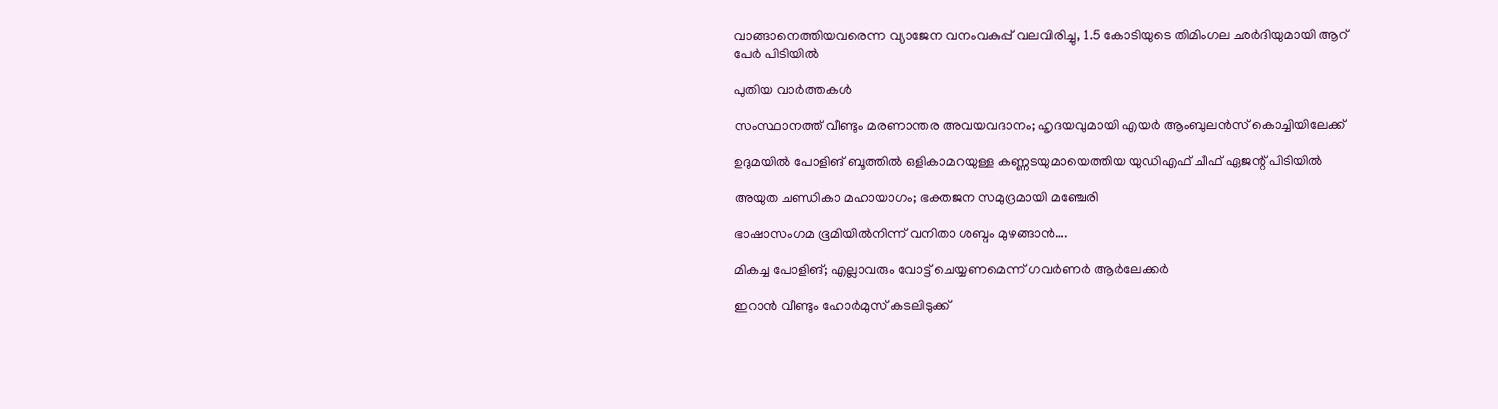വാങ്ങാനെത്തിയവരെന്ന വ്യാജേന വനംവകുപ്പ് വലവിരിച്ചു, 1.5 കോടിയുടെ തിമിംഗല ഛര്‍ദിയുമായി ആറ് പേര്‍ പിടിയില്‍

പുതിയ വാര്‍ത്തകള്‍

സംസ്ഥാനത്ത് വീണ്ടും മരണാന്തര അവയവദാനം; ഹൃദയവുമായി എയർ ആംബുലൻസ് കൊച്ചിയിലേക്ക്

ഉദുമയിൽ പോളിങ് ബൂത്തിൽ ഒളികാമറയുള്ള കണ്ണടയുമായെത്തിയ യുഡിഎഫ് ചീഫ് ഏജന്റ് പിടിയിൽ

അയുത ചണ്ഡികാ മഹായാഗം; ഭക്തജന സമുദ്രമായി മഞ്ചേരി

ഭാഷാസംഗമ ഭൂമിയില്‍നിന്ന് വനിതാ ശബ്ദം മുഴങ്ങാന്‍….

മികച്ച പോളിങ്; എല്ലാവരും വോട്ട് ചെയ്യണമെന്ന് ഗവര്‍ണര്‍ ആര്‍ലേക്കര്‍

ഇറാൻ വീണ്ടും ഹോർമുസ് കടലിടുക്ക്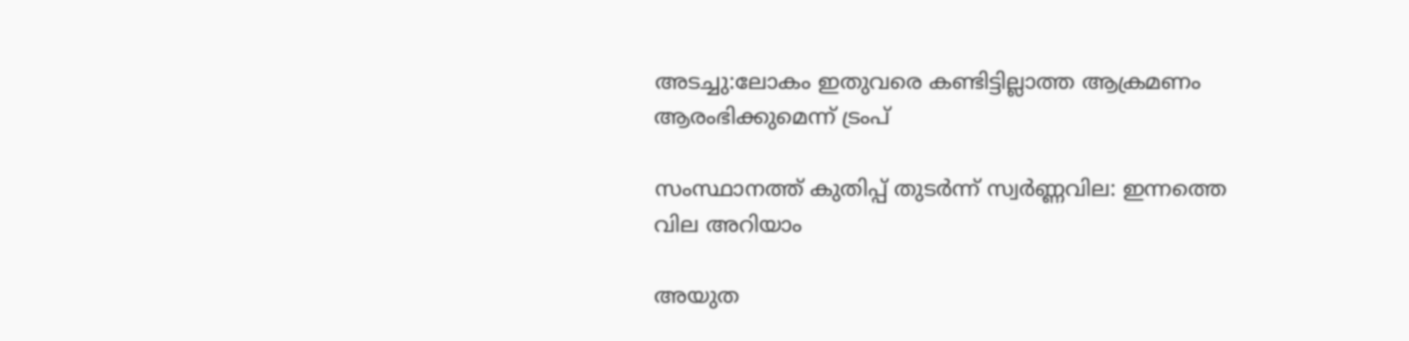അടച്ചു:ലോകം ഇതുവരെ കണ്ടിട്ടില്ലാത്ത ആക്രമണം ആരംഭിക്കുമെന്ന് ട്രംപ്

സംസ്ഥാനത്ത് കുതിപ്പ് തുടർന്ന് സ്വർണ്ണവില: ഇന്നത്തെ വില അറിയാം

അയുത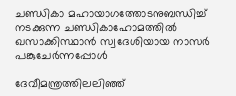ചണ്ഡികാ മഹായാഗത്തോടനുബന്ധിച്ച്
നടക്കുന്ന ചണ്ഡികാഹോമത്തില്‍ ഖസാക്കിസ്ഥാന്‍ സ്വദേശിയായ നാസര്‍ പങ്കുചേര്‍ന്നപ്പോള്‍

ദേവീമന്ത്രത്തിലലിഞ്ഞ്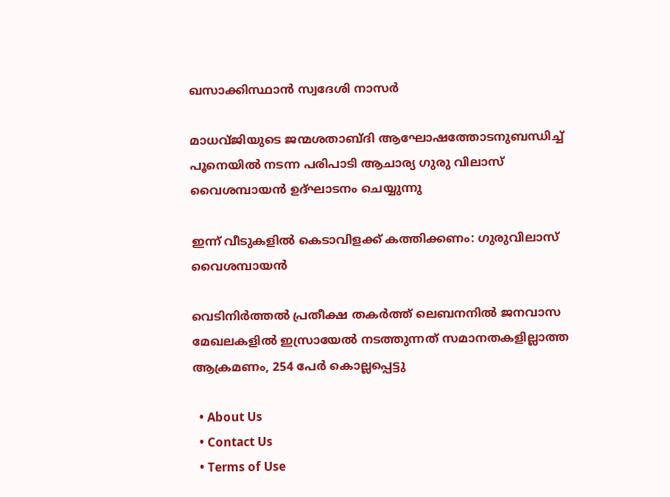ഖസാക്കിസ്ഥാന്‍ സ്വദേശി നാസര്‍

മാധവ്ജിയുടെ ജന്മശതാബ്ദി ആഘോഷത്തോടനുബന്ധിച്ച് പൂനെയില്‍ നടന്ന പരിപാടി ആചാര്യ ഗുരു വിലാസ് വൈശമ്പായന്‍ ഉദ്ഘാടനം ചെയ്യുന്നു

ഇന്ന് വീടുകളില്‍ കെടാവിളക്ക് കത്തിക്കണം: ഗുരുവിലാസ് വൈശമ്പായന്‍

വെടിനിര്‍ത്തല്‍ പ്രതീക്ഷ തകര്‍ത്ത് ലെബനനില്‍ ജനവാസ മേഖലകളിൽ ഇസ്രായേൽ നടത്തുന്നത് സമാനതകളില്ലാത്ത ആക്രമണം, 254 പേർ കൊല്ലപ്പെട്ടു

  • About Us
  • Contact Us
  • Terms of Use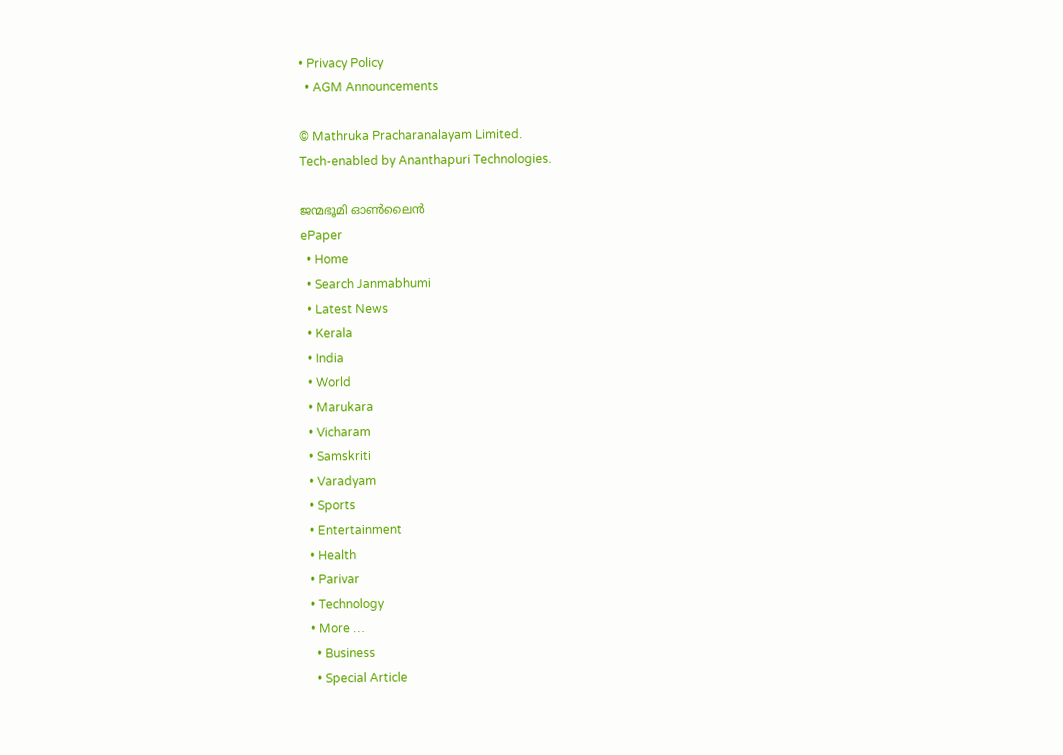• Privacy Policy
  • AGM Announcements

© Mathruka Pracharanalayam Limited.
Tech-enabled by Ananthapuri Technologies.

ജന്മഭൂമി ഓണ്‍ലൈന്‍
ePaper
  • Home
  • Search Janmabhumi
  • Latest News
  • Kerala
  • India
  • World
  • Marukara
  • Vicharam
  • Samskriti
  • Varadyam
  • Sports
  • Entertainment
  • Health
  • Parivar
  • Technology
  • More …
    • Business
    • Special Article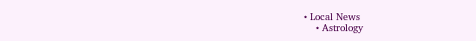• Local News
    • Astrology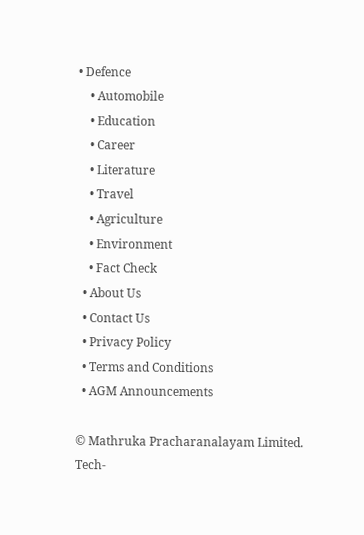• Defence
    • Automobile
    • Education
    • Career
    • Literature
    • Travel
    • Agriculture
    • Environment
    • Fact Check
  • About Us
  • Contact Us
  • Privacy Policy
  • Terms and Conditions
  • AGM Announcements

© Mathruka Pracharanalayam Limited.
Tech-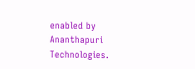enabled by Ananthapuri Technologies.